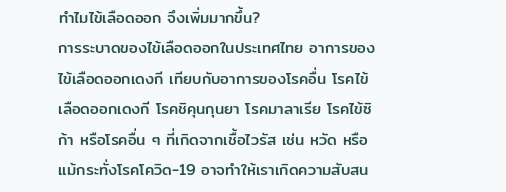ทำไมไข้เลือดออก จึงเพิ่มมากขึ้น?
การระบาดของไข้เลือดออกในประเทศไทย อาการของไข้เลือดออกเดงกี เทียบกับอาการของโรคอื่น โรคไข้เลือดออกเดงกี โรคชิคุนกุนยา โรคมาลาเรีย โรคไข้ซิก้า หรือโรคอื่น ๆ ที่เกิดจากเชื้อไวรัส เช่น หวัด หรือแม้กระทั่งโรคโควิด-19 อาจทำให้เราเกิดความสับสน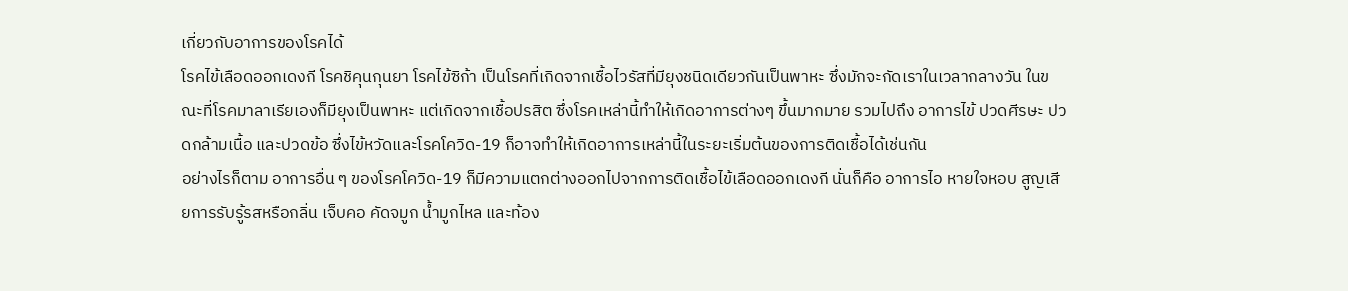เกี่ยวกับอาการของโรคได้
โรคไข้เลือดออกเดงกี โรคชิคุนกุนยา โรคไข้ซิก้า เป็นโรคที่เกิดจากเชื้อไวรัสที่มียุงชนิดเดียวกันเป็นพาหะ ซึ่งมักจะกัดเราในเวลากลางวัน ในขณะที่โรคมาลาเรียเองก็มียุงเป็นพาหะ แต่เกิดจากเชื้อปรสิต ซึ่งโรคเหล่านี้ทำให้เกิดอาการต่างๆ ขึ้นมากมาย รวมไปถึง อาการไข้ ปวดศีรษะ ปวดกล้ามเนื้อ และปวดข้อ ซึ่งไข้หวัดและโรคโควิด-19 ก็อาจทำให้เกิดอาการเหล่านี้ในระยะเริ่มต้นของการติดเชื้อได้เช่นกัน
อย่างไรก็ตาม อาการอื่น ๆ ของโรคโควิด-19 ก็มีความแตกต่างออกไปจากการติดเชื้อไข้เลือดออกเดงกี นั่นก็คือ อาการไอ หายใจหอบ สูญเสียการรับรู้รสหรือกลิ่น เจ็บคอ คัดจมูก น้ำมูกไหล และท้อง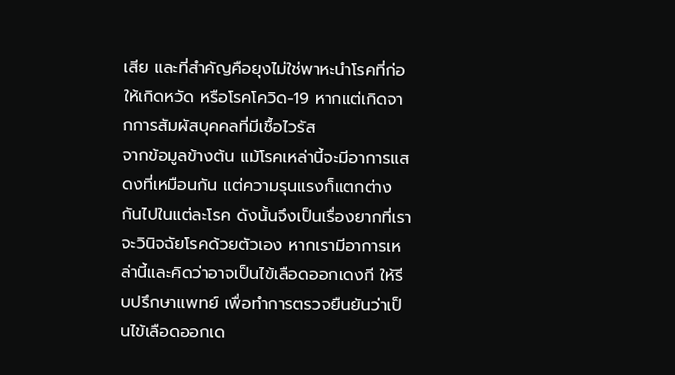เสีย และที่สำคัญคือยุงไม่ใช่พาหะนำโรคที่ก่อให้เกิดหวัด หรือโรคโควิด-19 หากแต่เกิดจากการสัมผัสบุคคลที่มีเชื้อไวรัส
จากข้อมูลข้างต้น แม้โรคเหล่านี้จะมีอาการแสดงที่เหมือนกัน แต่ความรุนแรงก็แตกต่างกันไปในแต่ละโรค ดังนั้นจึงเป็นเรื่องยากที่เราจะวินิจฉัยโรคด้วยตัวเอง หากเรามีอาการเหล่านี้และคิดว่าอาจเป็นไข้เลือดออกเดงกี ให้รีบปรึกษาแพทย์ เพื่อทำการตรวจยืนยันว่าเป็นไข้เลือดออกเด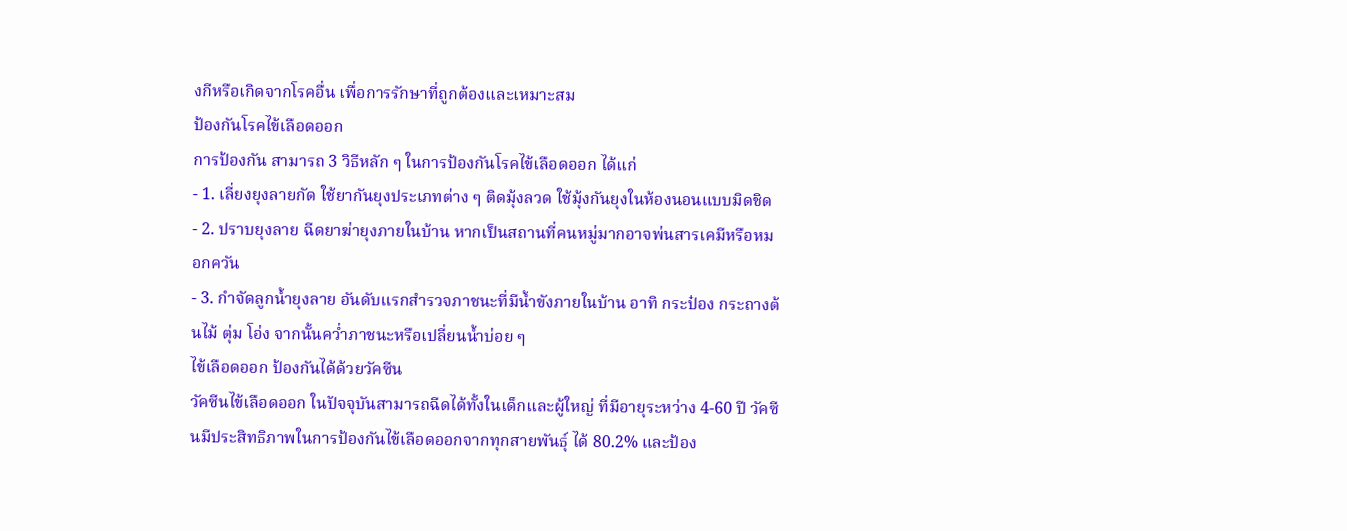งกีหรือเกิดจากโรคอื่น เพื่อการรักษาที่ถูกต้องและเหมาะสม
ป้องกันโรคไข้เลือดออก
การป้องกัน สามารถ 3 วิธีหลัก ๆ ในการป้องกันโรคไข้เลือดออก ได้แก่
- 1. เลี่ยงยุงลายกัด ใช้ยากันยุงประเภทต่าง ๆ ติดมุ้งลวด ใช้มุ้งกันยุงในห้องนอนแบบมิดชิด
- 2. ปราบยุงลาย ฉีดยาฆ่ายุงภายในบ้าน หากเป็นสถานที่คนหมู่มากอาจพ่นสารเคมีหรือหมอกควัน
- 3. กำจัดลูกน้ำยุงลาย อันดับแรกสำรวจภาชนะที่มีน้ำขังภายในบ้าน อาทิ กระป๋อง กระถางต้นไม้ ตุ่ม โอ่ง จากนั้นคว่ำภาชนะหรือเปลี่ยนน้ำบ่อย ๆ
ไข้เลือดออก ป้องกันได้ด้วยวัคซีน
วัคซีนไข้เลือดออก ในปัจจุบันสามารถฉีดได้ทั้งในเด็กและผู้ใหญ่ ที่มีอายุระหว่าง 4-60 ปี วัคซีนมีประสิทธิภาพในการป้องกันไข้เลือดออกจากทุกสายพันธุ์ ได้ 80.2% และป้อง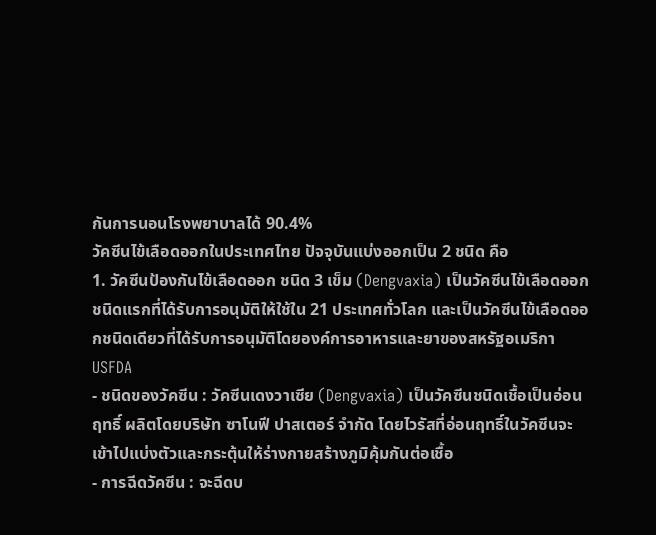กันการนอนโรงพยาบาลได้ 90.4%
วัคซีนไข้เลือดออกในประเทศไทย ปัจจุบันแบ่งออกเป็น 2 ชนิด คือ
1. วัคซีนป้องกันไข้เลือดออก ชนิด 3 เข็ม (Dengvaxia) เป็นวัคซีนไข้เลือดออกชนิดแรกที่ได้รับการอนุมัติให้ใช้ใน 21 ประเทศทั่วโลก และเป็นวัคซีนไข้เลือดออกชนิดเดียวที่ได้รับการอนุมัติโดยองค์การอาหารและยาของสหรัฐอเมริกา USFDA
- ชนิดของวัคซีน : วัคซีนเดงวาเซีย (Dengvaxia) เป็นวัคซีนชนิดเชื้อเป็นอ่อนฤทธิ์ ผลิตโดยบริษัท ซาโนฟี ปาสเตอร์ จำกัด โดยไวรัสที่อ่อนฤทธิ์ในวัคซีนจะเข้าไปแบ่งตัวและกระตุ้นให้ร่างกายสร้างภูมิคุ้มกันต่อเชื้อ
- การฉีดวัคซีน : จะฉีดบ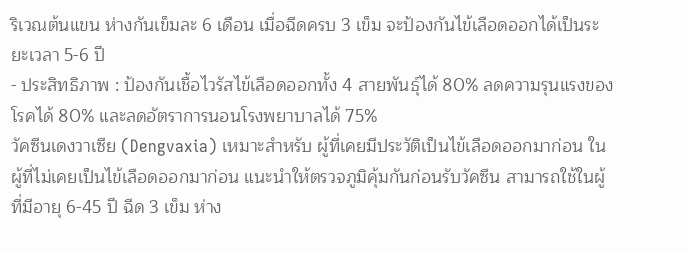ริเวณต้นแขน ห่างกันเข็มละ 6 เดือน เมื่อฉีดครบ 3 เข็ม จะป้องกันไข้เลือดออกได้เป็นระยะเวลา 5-6 ปี
- ประสิทธิภาพ : ป้องกันเชื้อไวรัสไข้เลือดออกทั้ง 4 สายพันธุ์ได้ 80% ลดความรุนแรงของโรคได้ 80% และลดอัตราการนอนโรงพยาบาลได้ 75%
วัคซีนเดงวาเซีย (Dengvaxia) เหมาะสำหรับ ผู้ที่เคยมีประวัติเป็นไข้เลือดออกมาก่อน ในผู้ที่ไม่เคยเป็นไข้เลือดออกมาก่อน แนะนำให้ตรวจภูมิคุ้มกันก่อนรับวัคซีน สามารถใช้ในผู้ที่มีอายุ 6-45 ปี ฉีด 3 เข็ม ห่าง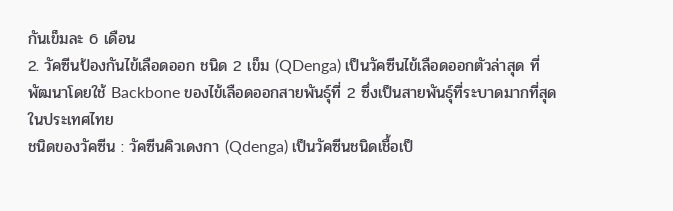กันเข็มละ 6 เดือน
2. วัคซีนป้องกันไข้เลือดออก ชนิด 2 เข็ม (QDenga) เป็นวัคซีนไข้เลือดออกตัวล่าสุด ที่พัฒนาโดยใช้ Backbone ของไข้เลือดออกสายพันธุ์ที่ 2 ซึ่งเป็นสายพันธุ์ที่ระบาดมากที่สุดในประเทศไทย
ชนิดของวัคซีน : วัคซีนคิวเดงกา (Qdenga) เป็นวัคซีนชนิดเชื้อเป็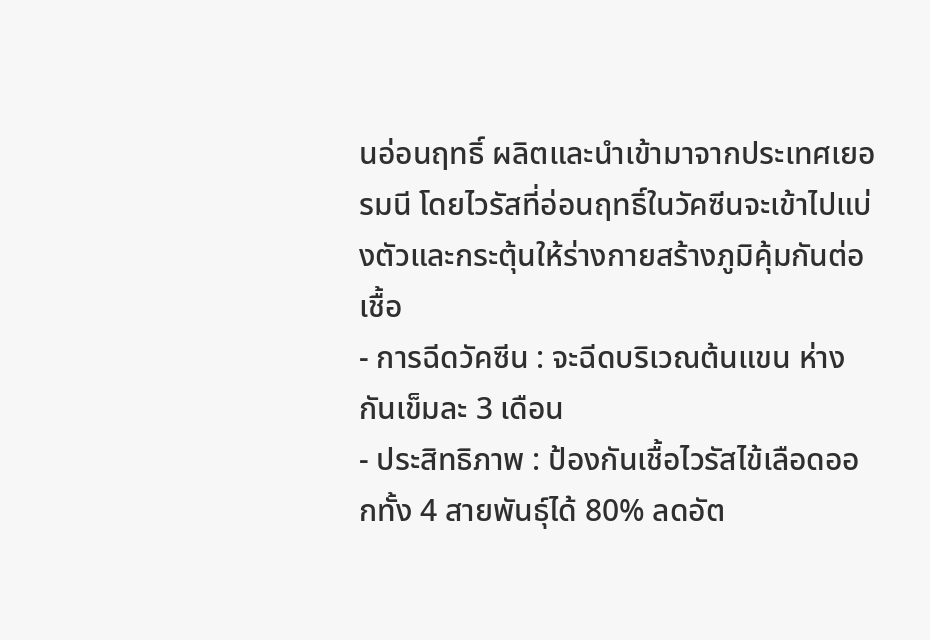นอ่อนฤทธิ์ ผลิตและนำเข้ามาจากประเทศเยอรมนี โดยไวรัสที่อ่อนฤทธิ์ในวัคซีนจะเข้าไปแบ่งตัวและกระตุ้นให้ร่างกายสร้างภูมิคุ้มกันต่อเชื้อ
- การฉีดวัคซีน : จะฉีดบริเวณต้นแขน ห่างกันเข็มละ 3 เดือน
- ประสิทธิภาพ : ป้องกันเชื้อไวรัสไข้เลือดออกทั้ง 4 สายพันธุ์ได้ 80% ลดอัต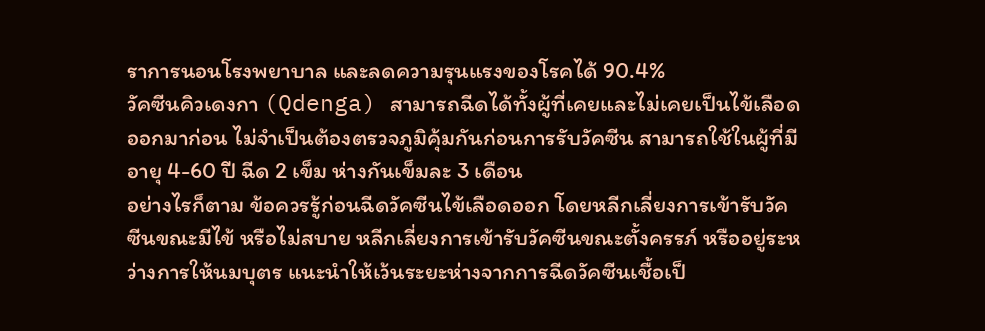ราการนอนโรงพยาบาล และลดความรุนแรงของโรคได้ 90.4%
วัคซีนคิวเดงกา (Qdenga) สามารถฉีดได้ทั้งผู้ที่เคยและไม่เคยเป็นไข้เลือดออกมาก่อน ไม่จำเป็นต้องตรวจภูมิคุ้มกันก่อนการรับวัคซีน สามารถใช้ในผู้ที่มีอายุ 4-60 ปี ฉีด 2 เข็ม ห่างกันเข็มละ 3 เดือน
อย่างไรก็ตาม ข้อควรรู้ก่อนฉีดวัคซีนไข้เลือดออก โดยหลีกเลี่ยงการเข้ารับวัคซีนขณะมีไข้ หรือไม่สบาย หลีกเลี่ยงการเข้ารับวัคซีนขณะตั้งครรภ์ หรืออยู่ระหว่างการให้นมบุตร แนะนำให้เว้นระยะห่างจากการฉีดวัคซีนเชื้อเป็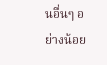นอื่นๆ อย่างน้อย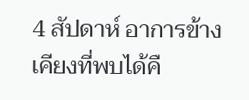4 สัปดาห์ อาการข้างเคียงที่พบได้คื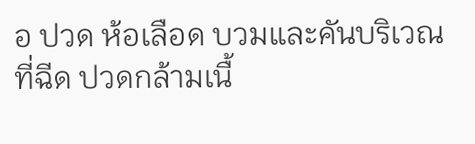อ ปวด ห้อเลือด บวมและคันบริเวณที่ฉีด ปวดกล้ามเนื้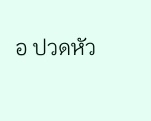อ ปวดหัว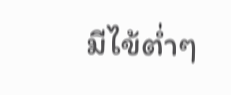มีไข้ต่ำๆ